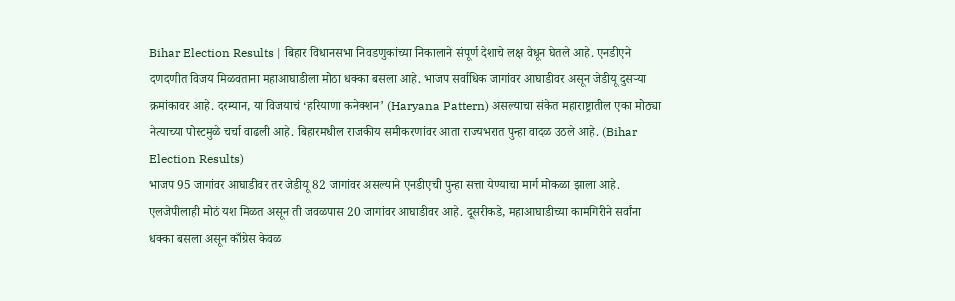Bihar Election Results | बिहार विधानसभा निवडणुकांच्या निकालाने संपूर्ण देशाचे लक्ष वेधून घेतले आहे. एनडीएने दणदणीत विजय मिळवताना महाआघाडीला मोठा धक्का बसला आहे. भाजप सर्वाधिक जागांवर आघाडीवर असून जेडीयू दुसऱ्या क्रमांकावर आहे. दरम्यान, या विजयाचं ‘हरियाणा कनेक्शन’ (Haryana Pattern) असल्याचा संकेत महाराष्ट्रातील एका मोठ्या नेत्याच्या पोस्टमुळे चर्चा वाढली आहे. बिहारमधील राजकीय समीकरणांवर आता राज्यभरात पुन्हा वादळ उठले आहे. (Bihar Election Results)
भाजप 95 जागांवर आघाडीवर तर जेडीयू 82 जागांवर असल्याने एनडीएची पुन्हा सत्ता येण्याचा मार्ग मोकळा झाला आहे. एलजेपीलाही मोठं यश मिळत असून ती जवळपास 20 जागांवर आघाडीवर आहे. दूसरीकडे, महाआघाडीच्या कामगिरीने सर्वांना धक्का बसला असून काँग्रेस केवळ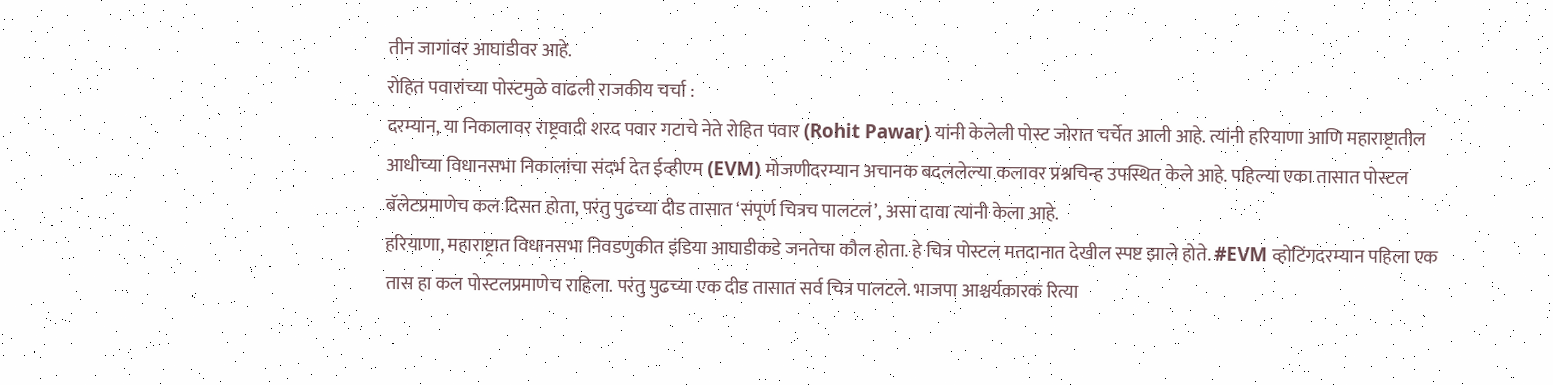तीन जागांवर आघाडीवर आहे.
रोहित पवारांच्या पोस्टमुळे वाढली राजकीय चर्चा :
दरम्यान, या निकालावर राष्ट्रवादी शरद पवार गटाचे नेते रोहित पवार (Rohit Pawar) यांनी केलेली पोस्ट जोरात चर्चेत आली आहे. त्यांनी हरियाणा आणि महाराष्ट्रातील आधीच्या विधानसभा निकालांचा संदर्भ देत ईव्हीएम (EVM) मोजणीदरम्यान अचानक बदललेल्या कलावर प्रश्नचिन्ह उपस्थित केले आहे. पहिल्या एका तासात पोस्टल बॅलेटप्रमाणेच कल दिसत होता, परंतु पुढच्या दीड तासात ‘संपूर्ण चित्रच पालटलं’, असा दावा त्यांनी केला आहे.
हरियाणा, महाराष्ट्रात विधानसभा निवडणुकीत इंडिया आघाडीकडे जनतेचा कौल होता. हे चित्र पोस्टल मतदानात देखील स्पष्ट झाले होते. #EVM व्होटिंगदरम्यान पहिला एक तास हा कल पोस्टलप्रमाणेच राहिला. परंतु पुढच्या एक दीड तासात सर्व चित्र पालटले. भाजपा आश्चर्यकारक रित्या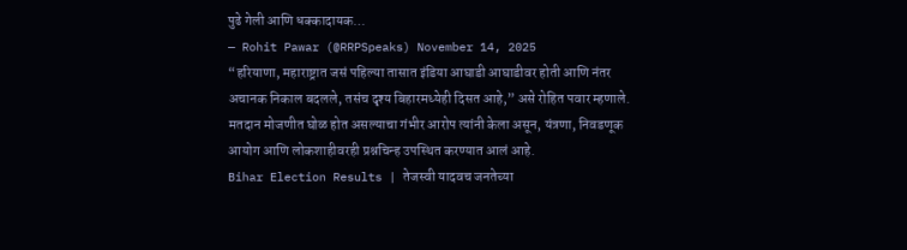पुढे गेली आणि धक्कादायक…
— Rohit Pawar (@RRPSpeaks) November 14, 2025
“हरियाणा, महाराष्ट्रात जसं पहिल्या तासात इंडिया आघाडी आघाडीवर होती आणि नंतर अचानक निकाल बदलले, तसंच दृश्य बिहारमध्येही दिसत आहे,” असे रोहित पवार म्हणाले. मतदान मोजणीत घोळ होत असल्याचा गंभीर आरोप त्यांनी केला असून, यंत्रणा, निवडणूक आयोग आणि लोकशाहीवरही प्रश्नचिन्ह उपस्थित करण्यात आलं आहे.
Bihar Election Results | तेजस्वी यादवच जनतेच्या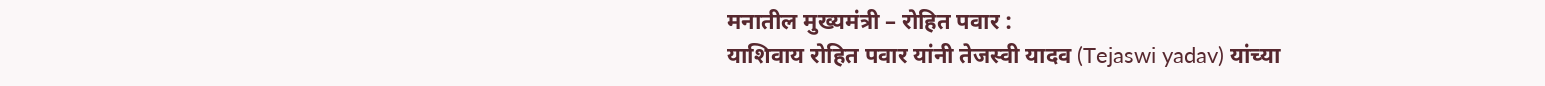मनातील मुख्यमंत्री – रोहित पवार :
याशिवाय रोहित पवार यांनी तेजस्वी यादव (Tejaswi yadav) यांच्या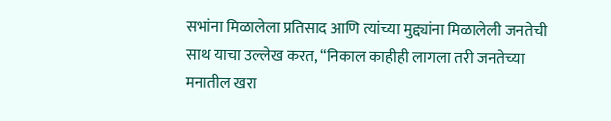सभांना मिळालेला प्रतिसाद आणि त्यांच्या मुद्द्यांना मिळालेली जनतेची साथ याचा उल्लेख करत, “निकाल काहीही लागला तरी जनतेच्या मनातील खरा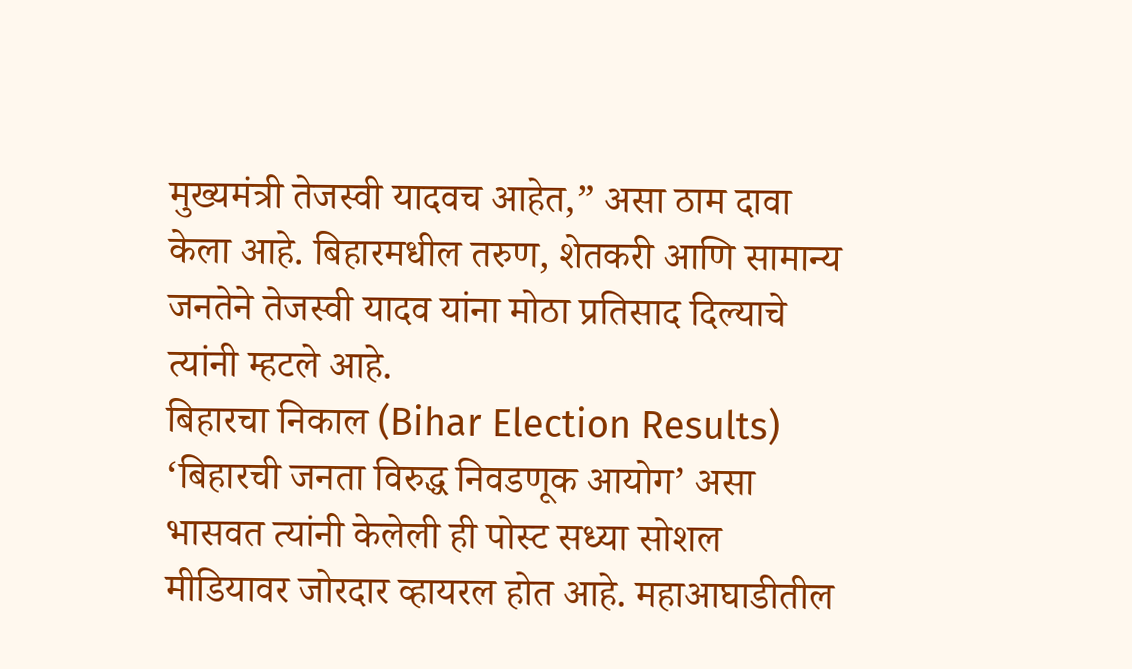मुख्यमंत्री तेजस्वी यादवच आहेत,” असा ठाम दावा केला आहे. बिहारमधील तरुण, शेतकरी आणि सामान्य जनतेने तेजस्वी यादव यांना मोठा प्रतिसाद दिल्याचे त्यांनी म्हटले आहे.
बिहारचा निकाल (Bihar Election Results) ‘बिहारची जनता विरुद्ध निवडणूक आयोग’ असा भासवत त्यांनी केलेली ही पोस्ट सध्या सोशल मीडियावर जोरदार व्हायरल होत आहे. महाआघाडीतील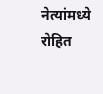नेत्यांमध्ये रोहित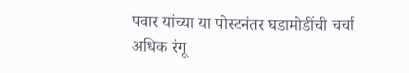पवार यांच्या या पोस्टनंतर घडामोडींची चर्चा अधिक रंगू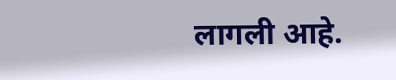लागली आहे.